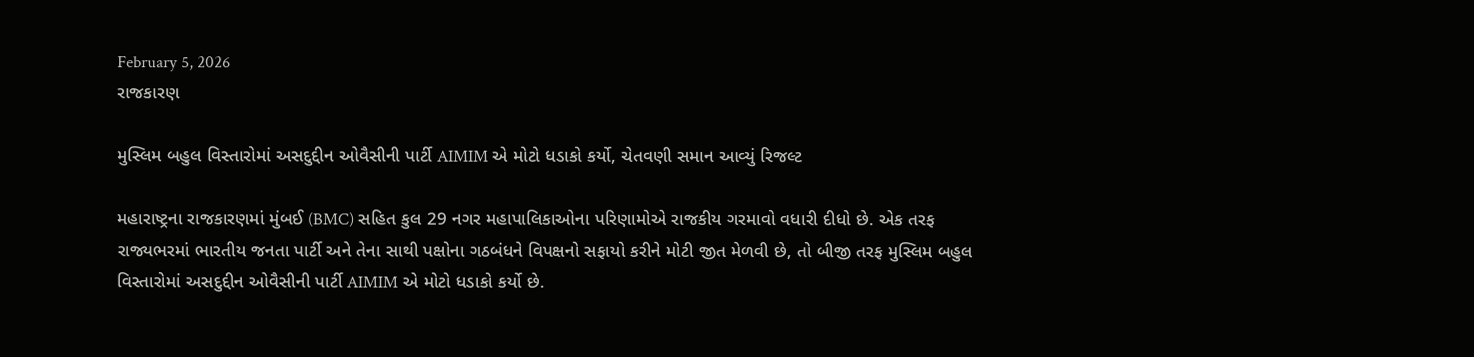February 5, 2026
રાજકારણ

મુસ્લિમ બહુલ વિસ્તારોમાં અસદુદ્દીન ઓવૈસીની પાર્ટી AIMIM એ મોટો ધડાકો કર્યો, ચેતવણી સમાન આવ્યું રિજલ્ટ

મહારાષ્ટ્રના રાજકારણમાં મુંબઈ (BMC) સહિત કુલ 29 નગર મહાપાલિકાઓના પરિણામોએ રાજકીય ગરમાવો વધારી દીધો છે. એક તરફ રાજ્યભરમાં ભારતીય જનતા પાર્ટી અને તેના સાથી પક્ષોના ગઠબંધને વિપક્ષનો સફાયો કરીને મોટી જીત મેળવી છે, તો બીજી તરફ મુસ્લિમ બહુલ વિસ્તારોમાં અસદુદ્દીન ઓવૈસીની પાર્ટી AIMIM એ મોટો ધડાકો કર્યો છે.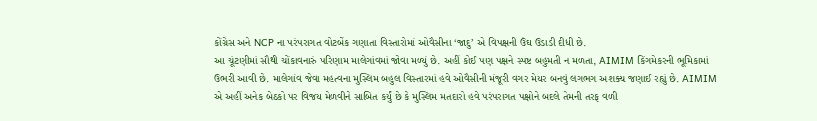કોંગ્રેસ અને NCP ના પરંપરાગત વોટબેંક ગણાતા વિસ્તારોમાં ઓવૈસીના ‘જાદુ’ એ વિપક્ષની ઉંઘ ઉડાડી દીધી છે.
આ ચૂંટણીમાં સૌથી ચોંકાવનારું પરિણામ માલેગાંવમાં જોવા મળ્યું છે. અહીં કોઈ પણ પક્ષને સ્પષ્ટ બહુમતી ન મળતા, AIMIM કિંગમેકરની ભૂમિકામાં ઉભરી આવી છે. માલેગાંવ જેવા મહત્વના મુસ્લિમ બહુલ વિસ્તારમાં હવે ઓવૈસીની મંજૂરી વગર મેયર બનવું લગભગ અશક્ય જણાઈ રહ્યું છે. AIMIM એ અહીં અનેક બેઠકો પર વિજય મેળવીને સાબિત કર્યું છે કે મુસ્લિમ મતદારો હવે પરંપરાગત પક્ષોને બદલે તેમની તરફ વળી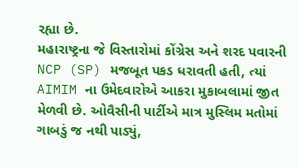રહ્યા છે.
મહારાષ્ટ્રના જે વિસ્તારોમાં કોંગ્રેસ અને શરદ પવારની NCP (SP) મજબૂત પકડ ધરાવતી હતી, ત્યાં AIMIM ના ઉમેદવારોએ આકરા મુકાબલામાં જીત મેળવી છે. ઓવૈસીની પાર્ટીએ માત્ર મુસ્લિમ મતોમાં ગાબડું જ નથી પાડ્યું,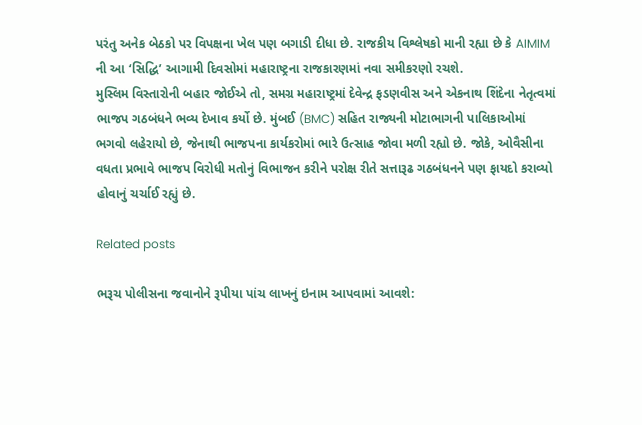પરંતુ અનેક બેઠકો પર વિપક્ષના ખેલ પણ બગાડી દીધા છે. રાજકીય વિશ્લેષકો માની રહ્યા છે કે AIMIM ની આ ‘સિદ્ધિ’ આગામી દિવસોમાં મહારાષ્ટ્રના રાજકારણમાં નવા સમીકરણો રચશે.
મુસ્લિમ વિસ્તારોની બહાર જોઈએ તો, સમગ્ર મહારાષ્ટ્રમાં દેવેન્દ્ર ફડણવીસ અને એકનાથ શિંદેના નેતૃત્વમાં ભાજપ ગઠબંધને ભવ્ય દેખાવ કર્યો છે. મુંબઈ (BMC) સહિત રાજ્યની મોટાભાગની પાલિકાઓમાં ભગવો લહેરાયો છે, જેનાથી ભાજપના કાર્યકરોમાં ભારે ઉત્સાહ જોવા મળી રહ્યો છે. જોકે, ઓવૈસીના વધતા પ્રભાવે ભાજપ વિરોધી મતોનું વિભાજન કરીને પરોક્ષ રીતે સત્તારૂઢ ગઠબંધનને પણ ફાયદો કરાવ્યો હોવાનું ચર્ચાઈ રહ્યું છે.

Related posts

ભરૂચ પોલીસના જવાનોને રૂપીયા પાંચ લાખનું ઇનામ આપવામાં આવશે: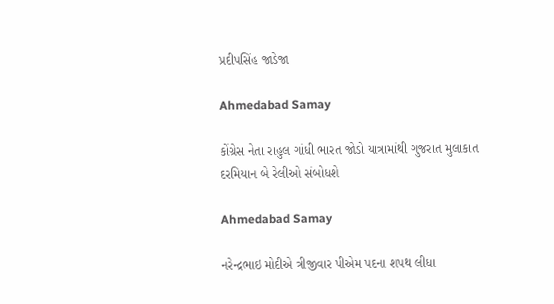પ્રદીપસિંહ જાડેજા

Ahmedabad Samay

કોંગ્રેસ નેતા રાહુલ ગાંધી ભારત જોડો યાત્રામાંથી ગુજરાત મુલાકાત દરમિયાન બે રેલીઓ સંબોધશે

Ahmedabad Samay

નરેન્દ્રભાઇ મોદીએ ત્રીજીવાર પીએમ પદના શપથ લીધા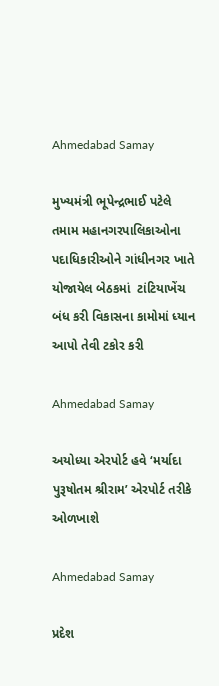Ahmedabad Samay

મુખ્‍યમંત્રી ભૂપેન્‍દ્રભાઈ પટેલે તમામ મહાનગરપાલિકાઓના પદાધિકારીઓને ગાંધીનગર ખાતે યોજાયેલ બેઠકમાં  ટાંટિયાખેંચ બંધ કરી વિકાસના કામોમાં ધ્‍યાન આપો તેવી ટકોર કરી

Ahmedabad Samay

અયોધ્યા એરપોર્ટ હવે ‘મર્યાદા પુરૂષોતમ શ્રીરામ’ એરપોર્ટ તરીકે ઓળખાશે

Ahmedabad Samay

પ્રદેશ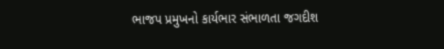ભાજપ પ્રમુખનો કાર્યભાર સંભાળતા જગદીશ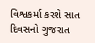વિશ્વકર્મા કરશે સાત દિવસનો ગુજરાત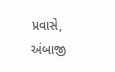પ્રવાસે, અંબાજી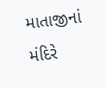માતાજીનાં મંદિરે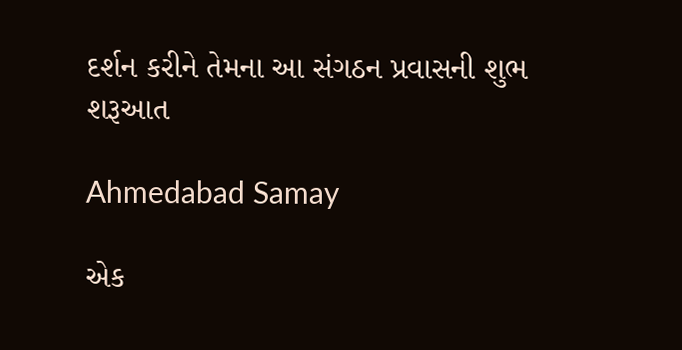દર્શન કરીને તેમના આ સંગઠન પ્રવાસની શુભ શરૂઆત

Ahmedabad Samay

એક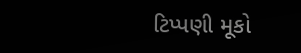ટિપ્પણી મૂકો